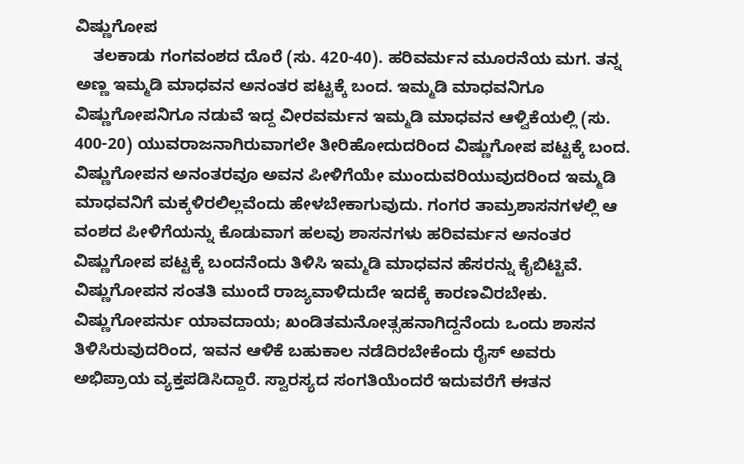ವಿಷ್ಣುಗೋಪ
    ತಲಕಾಡು ಗಂಗವಂಶದ ದೊರೆ (ಸು. 420-40). ಹರಿವರ್ಮನ ಮೂರನೆಯ ಮಗ. ತನ್ನ ಅಣ್ಣ ಇಮ್ಮಡಿ ಮಾಧವನ ಅನಂತರ ಪಟ್ಟಕ್ಕೆ ಬಂದ. ಇಮ್ಮಡಿ ಮಾಧವನಿಗೂ ವಿಷ್ಣುಗೋಪನಿಗೂ ನಡುವೆ ಇದ್ದ ವೀರವರ್ಮನ ಇಮ್ಮಡಿ ಮಾಧವನ ಆಳ್ವಿಕೆಯಲ್ಲಿ (ಸು. 400-20) ಯುವರಾಜನಾಗಿರುವಾಗಲೇ ತೀರಿಹೋದುದರಿಂದ ವಿಷ್ಣುಗೋಪ ಪಟ್ಟಕ್ಕೆ ಬಂದ. ವಿಷ್ಣುಗೋಪನ ಅನಂತರವೂ ಅವನ ಪೀಳಿಗೆಯೇ ಮುಂದುವರಿಯುವುದರಿಂದ ಇಮ್ಮಡಿ ಮಾಧವನಿಗೆ ಮಕ್ಕಳಿರಲಿಲ್ಲವೆಂದು ಹೇಳಬೇಕಾಗುವುದು. ಗಂಗರ ತಾಮ್ರಶಾಸನಗಳಲ್ಲಿ ಆ ವಂಶದ ಪೀಳಿಗೆಯನ್ನು ಕೊಡುವಾಗ ಹಲವು ಶಾಸನಗಳು ಹರಿವರ್ಮನ ಅನಂತರ ವಿಷ್ಣುಗೋಪ ಪಟ್ಟಕ್ಕೆ ಬಂದನೆಂದು ತಿಳಿಸಿ ಇಮ್ಮಡಿ ಮಾಧವನ ಹೆಸರನ್ನು ಕೈಬಿಟ್ಟಿವೆ. ವಿಷ್ಣುಗೋಪನ ಸಂತತಿ ಮುಂದೆ ರಾಜ್ಯವಾಳಿದುದೇ ಇದಕ್ಕೆ ಕಾರಣವಿರಬೇಕು. ವಿಷ್ಣುಗೋಪರ್ನು ಯಾವದಾಯ; ಖಂಡಿತಮನೋತ್ಸಹನಾಗಿದ್ದನೆಂದು ಒಂದು ಶಾಸನ ತಿಳಿಸಿರುವುದರಿಂದ, ಇವನ ಆಳಿಕೆ ಬಹುಕಾಲ ನಡೆದಿರಬೇಕೆಂದು ರೈಸ್ ಅವರು ಅಭಿಪ್ರಾಯ ವ್ಯಕ್ತಪಡಿಸಿದ್ದಾರೆ. ಸ್ವಾರಸ್ಯದ ಸಂಗತಿಯೆಂದರೆ ಇದುವರೆಗೆ ಈತನ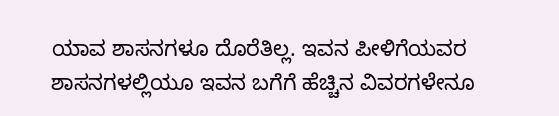ಯಾವ ಶಾಸನಗಳೂ ದೊರೆತಿಲ್ಲ. ಇವನ ಪೀಳಿಗೆಯವರ ಶಾಸನಗಳಲ್ಲಿಯೂ ಇವನ ಬಗೆಗೆ ಹೆಚ್ಚಿನ ವಿವರಗಳೇನೂ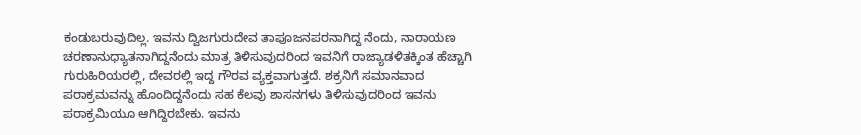ಕಂಡುಬರುವುದಿಲ್ಲ. ಇವನು ದ್ವಿಜಗುರುದೇವ ತಾಪೂಜನಪರನಾಗಿದ್ದ ನೆಂದು, ನಾರಾಯಣ ಚರಣಾನುಧ್ಯಾತನಾಗಿದ್ದನೆಂದು ಮಾತ್ರ ತಿಳಿಸುವುದರಿಂದ ಇವನಿಗೆ ರಾಜ್ಯಾಡಳಿತಕ್ಕಿಂತ ಹೆಚ್ಚಾಗಿ ಗುರುಹಿರಿಯರಲ್ಲಿ, ದೇವರಲ್ಲಿ ಇದ್ದ ಗೌರವ ವ್ಯಕ್ತವಾಗುತ್ತದೆ. ಶಕ್ರನಿಗೆ ಸಮಾನವಾದ ಪರಾಕ್ರಮವನ್ನು ಹೊಂದಿದ್ದನೆಂದು ಸಹ ಕೆಲವು ಶಾಸನಗಳು ತಿಳಿಸುವುದರಿಂದ ಇವನು ಪರಾಕ್ರಮಿಯೂ ಆಗಿದ್ದಿರಬೇಕು. ಇವನು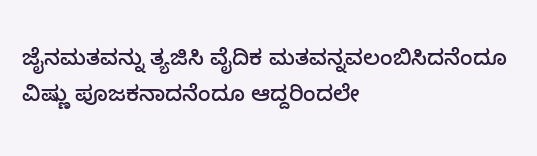ಜೈನಮತವನ್ನು ತ್ಯಜಿಸಿ ವೈದಿಕ ಮತವನ್ನವಲಂಬಿಸಿದನೆಂದೂ ವಿಷ್ಣು ಪೂಜಕನಾದನೆಂದೂ ಆದ್ದರಿಂದಲೇ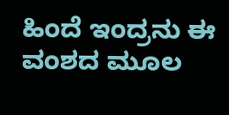ಹಿಂದೆ ಇಂದ್ರನು ಈ ವಂಶದ ಮೂಲ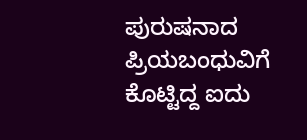ಪುರುಷನಾದ ಪ್ರಿಯಬಂಧುವಿಗೆ ಕೊಟ್ಟಿದ್ದ ಐದು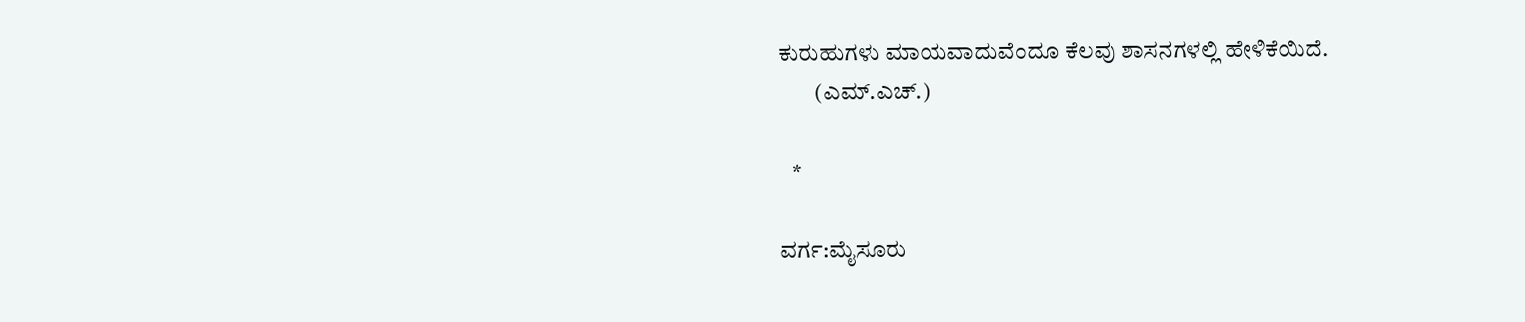ಕುರುಹುಗಳು ಮಾಯವಾದುವೆಂದೂ ಕೆಲವು ಶಾಸನಗಳಲ್ಲಿ ಹೇಳಿಕೆಯಿದೆ.
        (ಎಮ್.ಎಚ್.)

   *

ವರ್ಗ:ಮೈಸೂರು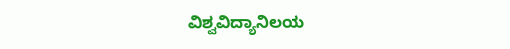ವಿಶ್ವವಿದ್ಯಾನಿಲಯ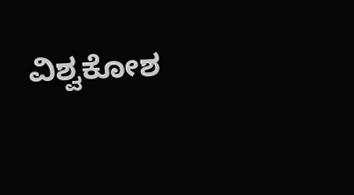ವಿಶ್ವಕೋಶ